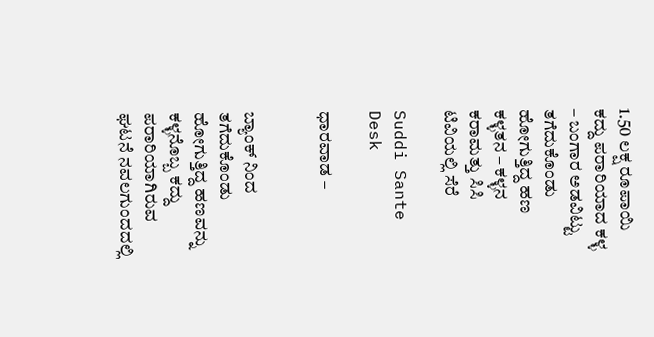1.50 ಲಕ್ಷ ರೂಪಾಯಿ ಕದ್ದು ಪರಾರಿಯಾದ ಕಳ್ಳ – ಬಂಗಾರ ಅಡವಿಟ್ಟು ತಗೆದುಕೊಂಡು ಹೋಗುತ್ತಿದ್ದ ಹಣ ಕಳ್ಳತನ – ಕಳ್ಳನ ಕರಾಮತ್ತು ಸಿಸಿ ಟಿವಿಯಲ್ಲಿ ಸೆರೆ

Suddi Sante Desk

ಧಾರವಾಡ –


ಬ್ಯಾಂಕ್ ನಿಂದ ತಗೆದುಕೊಂಡು ಹೋಗುತ್ತಿದ್ದ ಹಣವನ್ನು ಕಳ್ಳನೊಬ್ಬ ಕದ್ದು ಪರಾರಿಯಾಗಿರುವ ಘಟನೆ ನವಲಗುಂದದಲ್ಲಿ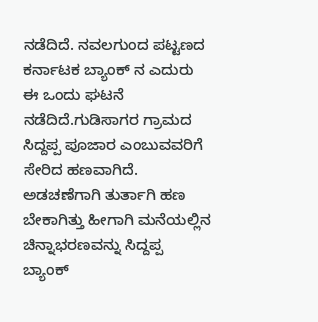ನಡೆದಿದೆ. ನವಲಗುಂದ ಪಟ್ಟಣದ ಕರ್ನಾಟಕ ಬ್ಯಾಂಕ್ ನ ಎದುರು ಈ ಒಂದು ಘಟನೆ ನಡೆದಿದೆ.ಗುಡಿಸಾಗರ ಗ್ರಾಮದ ಸಿದ್ದಪ್ಪ ಪೂಜಾರ ಎಂಬುವವರಿಗೆ ಸೇರಿದ ಹಣವಾಗಿದೆ. ಅಡಚಣೆಗಾಗಿ ತುರ್ತಾಗಿ ಹಣ ಬೇಕಾಗಿತ್ತು ಹೀಗಾಗಿ ಮನೆಯಲ್ಲಿನ ಚಿನ್ನಾಭರಣವನ್ನು ಸಿದ್ದಪ್ಪ ಬ್ಯಾಂಕ್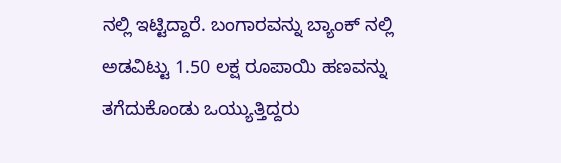ನಲ್ಲಿ ಇಟ್ಟಿದ್ದಾರೆ. ಬಂಗಾರವನ್ನು ಬ್ಯಾಂಕ್ ನಲ್ಲಿ ಅಡವಿಟ್ಟು 1.50 ಲಕ್ಷ ರೂಪಾಯಿ ಹಣವನ್ನು ತಗೆದುಕೊಂಡು ಒಯ್ಯುತ್ತಿದ್ದರು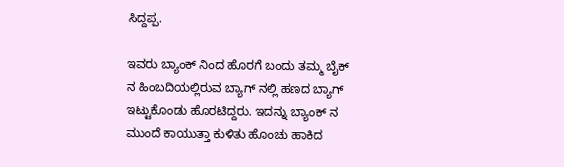ಸಿದ್ದಪ್ಪ.

ಇವರು ಬ್ಯಾಂಕ್ ನಿಂದ ಹೊರಗೆ ಬಂದು ತಮ್ಮ ಬೈಕ್ ನ ಹಿಂಬದಿಯಲ್ಲಿರುವ ಬ್ಯಾಗ್ ನಲ್ಲಿ ಹಣದ ಬ್ಯಾಗ್ ಇಟ್ಟುಕೊಂಡು ಹೊರಟಿದ್ದರು. ಇದನ್ನು ಬ್ಯಾಂಕ್ ನ ಮುಂದೆ ಕಾಯುತ್ತಾ ಕುಳಿತು ಹೊಂಚು ಹಾಕಿದ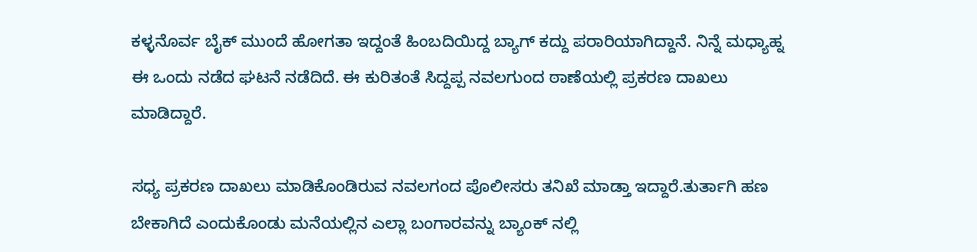ಕಳ್ಳನೊರ್ವ ಬೈಕ್ ಮುಂದೆ ಹೋಗತಾ ಇದ್ದಂತೆ ಹಿಂಬದಿಯಿದ್ದ ಬ್ಯಾಗ್ ಕದ್ದು ಪರಾರಿಯಾಗಿದ್ದಾನೆ. ನಿನ್ನೆ ಮಧ್ಯಾಹ್ನ ಈ ಒಂದು ನಡೆದ ಘಟನೆ ನಡೆದಿದೆ. ಈ ಕುರಿತಂತೆ ಸಿದ್ದಪ್ಪ ನವಲಗುಂದ ಠಾಣೆಯಲ್ಲಿ ಪ್ರಕರಣ ದಾಖಲು ಮಾಡಿದ್ದಾರೆ.

ಸಧ್ಯ ಪ್ರಕರಣ ದಾಖಲು ಮಾಡಿಕೊಂಡಿರುವ ನವಲಗಂದ ಪೊಲೀಸರು ತನಿಖೆ ಮಾಡ್ತಾ ಇದ್ದಾರೆ.ತುರ್ತಾಗಿ ಹಣ ಬೇಕಾಗಿದೆ ಎಂದುಕೊಂಡು ಮನೆಯಲ್ಲಿನ ಎಲ್ಲಾ ಬಂಗಾರವನ್ನು ಬ್ಯಾಂಕ್ ನಲ್ಲಿ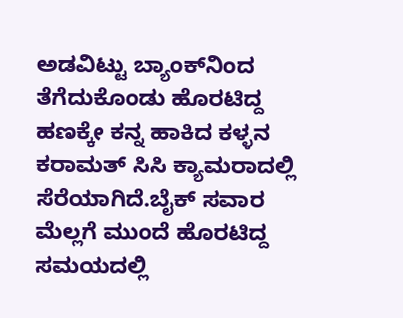ಅಡವಿಟ್ಟು ಬ್ಯಾಂಕ್‌ನಿಂದ ತೆಗೆದುಕೊಂಡು ಹೊರಟಿದ್ದ ಹಣಕ್ಕೇ ಕನ್ನ ಹಾಕಿದ ಕಳ್ಳನ ಕರಾಮತ್ ಸಿಸಿ ಕ್ಯಾಮರಾದಲ್ಲಿ ಸೆರೆಯಾಗಿದೆ.ಬೈಕ್ ಸವಾರ ಮೆಲ್ಲಗೆ ಮುಂದೆ ಹೊರಟಿದ್ದ ಸಮಯದಲ್ಲಿ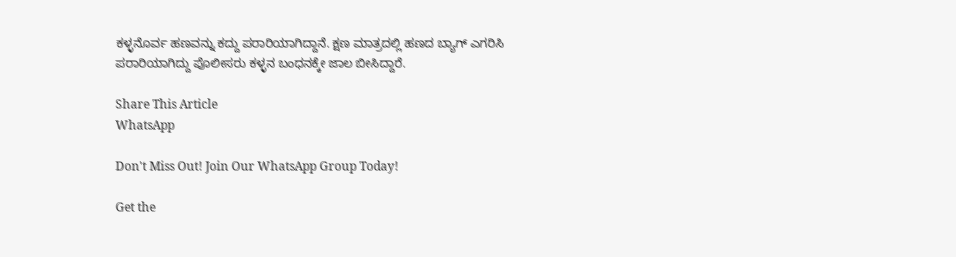ಕಳ್ಳನೊರ್ವ ಹಣವನ್ನು ಕದ್ದು ಪರಾರಿಯಾಗಿದ್ದಾನೆ. ಕ್ಷಣ ಮಾತ್ರದಲ್ಲಿ ಹಣದ ಬ್ಯಾಗ್ ಎಗರಿಸಿ ಪರಾರಿಯಾಗಿದ್ದು ಪೊಲೀಸರು ಕಳ್ಳನ ಬಂಧನಕ್ಕೇ ಜಾಲ ಬೀಸಿದ್ದಾರೆ.

Share This Article
WhatsApp

Don't Miss Out! Join Our WhatsApp Group Today!

Get the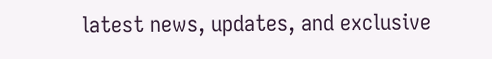latest news, updates, and exclusive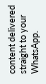content delivered straight to your WhatsApp.